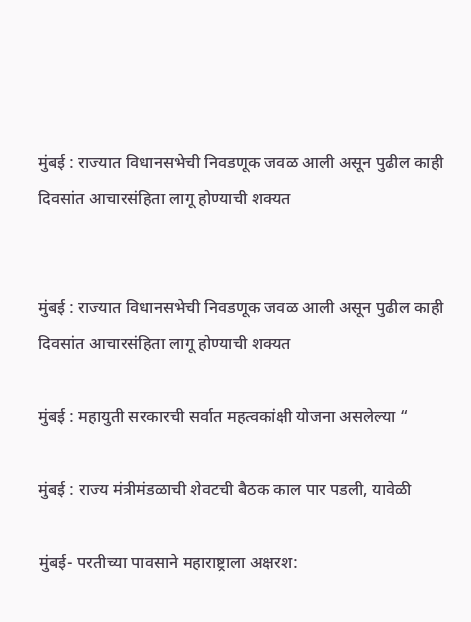मुंबई : राज्यात विधानसभेची निवडणूक जवळ आली असून पुढील काही दिवसांत आचारसंहिता लागू होण्याची शक्यत


मुंबई : राज्यात विधानसभेची निवडणूक जवळ आली असून पुढील काही दिवसांत आचारसंहिता लागू होण्याची शक्यत

मुंबई : महायुती सरकारची सर्वात महत्वकांक्षी योजना असलेल्या “

मुंबई : राज्य मंत्रीमंडळाची शेवटची बैठक काल पार पडली, यावेळी

मुंबई- परतीच्या पावसाने महाराष्ट्राला अक्षरश: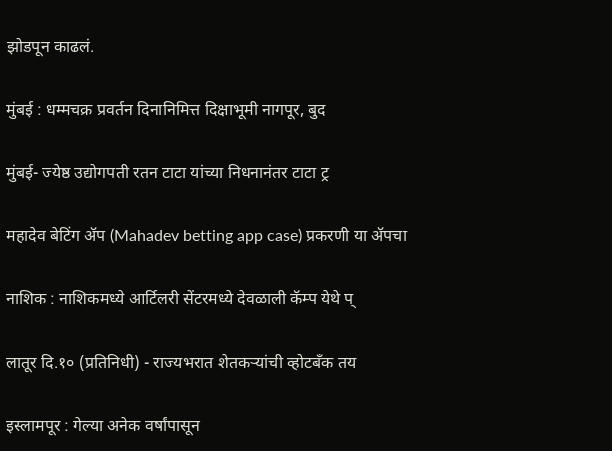झोडपून काढलं.

मुंबई : धम्मचक्र प्रवर्तन दिनानिमित्त दिक्षाभूमी नागपूर, बुद

मुंबई- ज्येष्ठ उद्योगपती रतन टाटा यांच्या निधनानंतर टाटा ट्र

महादेव बेटिंग ॲप (Mahadev betting app case) प्रकरणी या ॲपचा

नाशिक : नाशिकमध्ये आर्टिलरी सेंटरमध्ये देवळाली कॅम्प येथे प्

लातूर दि.१० (प्रतिनिधी) - राज्यभरात शेतकऱ्यांची व्होटबँक तय

इस्लामपूर : गेल्या अनेक वर्षांपासून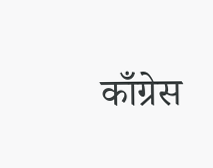काँग्रेस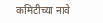कमिटीच्या नावे